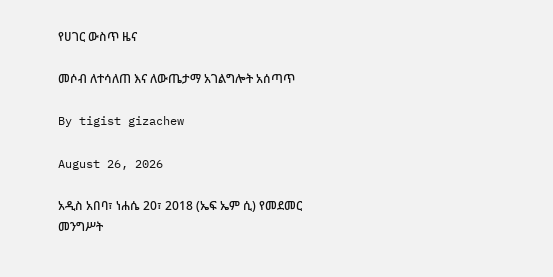የሀገር ውስጥ ዜና

መሶብ ለተሳለጠ እና ለውጤታማ አገልግሎት አሰጣጥ

By tigist gizachew

August 26, 2026

አዲስ አበባ፣ ነሐሴ 20፣ 2018 (ኤፍ ኤም ሲ) የመደመር መንግሥት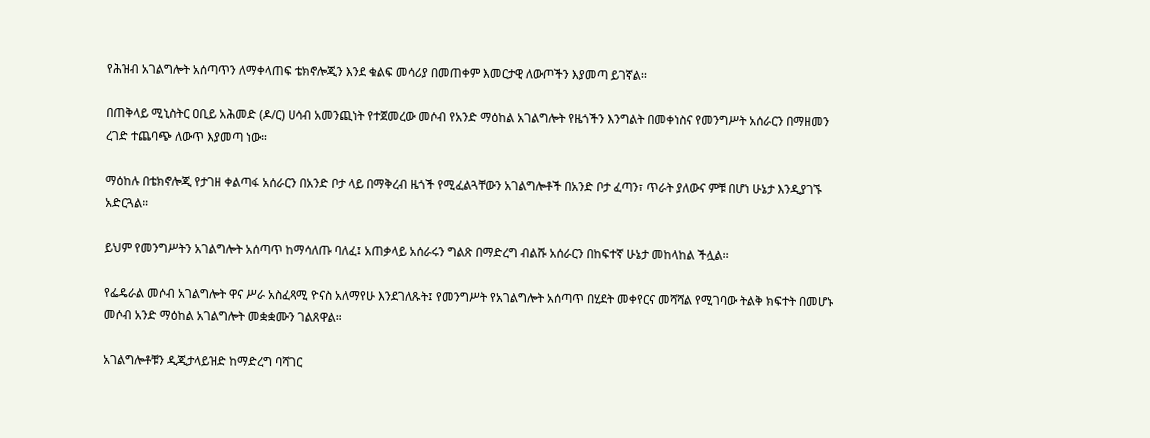የሕዝብ አገልግሎት አሰጣጥን ለማቀላጠፍ ቴክኖሎጂን እንደ ቁልፍ መሳሪያ በመጠቀም እመርታዊ ለውጦችን እያመጣ ይገኛል፡፡

በጠቅላይ ሚኒስትር ዐቢይ አሕመድ (ዶ/ር) ሀሳብ አመንጪነት የተጀመረው መሶብ የአንድ ማዕከል አገልግሎት የዜጎችን እንግልት በመቀነስና የመንግሥት አሰራርን በማዘመን ረገድ ተጨባጭ ለውጥ እያመጣ ነው።

ማዕከሉ በቴክኖሎጂ የታገዘ ቀልጣፋ አሰራርን በአንድ ቦታ ላይ በማቅረብ ዜጎች የሚፈልጓቸውን አገልግሎቶች በአንድ ቦታ ፈጣን፣ ጥራት ያለውና ምቹ በሆነ ሁኔታ እንዲያገኙ አድርጓል።

ይህም የመንግሥትን አገልግሎት አሰጣጥ ከማሳለጡ ባለፈ፤ አጠቃላይ አሰራሩን ግልጽ በማድረግ ብልሹ አሰራርን በከፍተኛ ሁኔታ መከላከል ችሏል፡፡

የፌዴራል መሶብ አገልግሎት ዋና ሥራ አስፈጻሚ ዮናስ አለማየሁ እንደገለጹት፤ የመንግሥት የአገልግሎት አሰጣጥ በሂደት መቀየርና መሻሻል የሚገባው ትልቅ ክፍተት በመሆኑ መሶብ አንድ ማዕከል አገልግሎት መቋቋሙን ገልጸዋል።

አገልግሎቶቹን ዲጂታላይዝድ ከማድረግ ባሻገር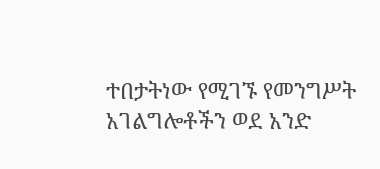ተበታትነው የሚገኙ የመንግሥት አገልግሎቶችን ወደ አንድ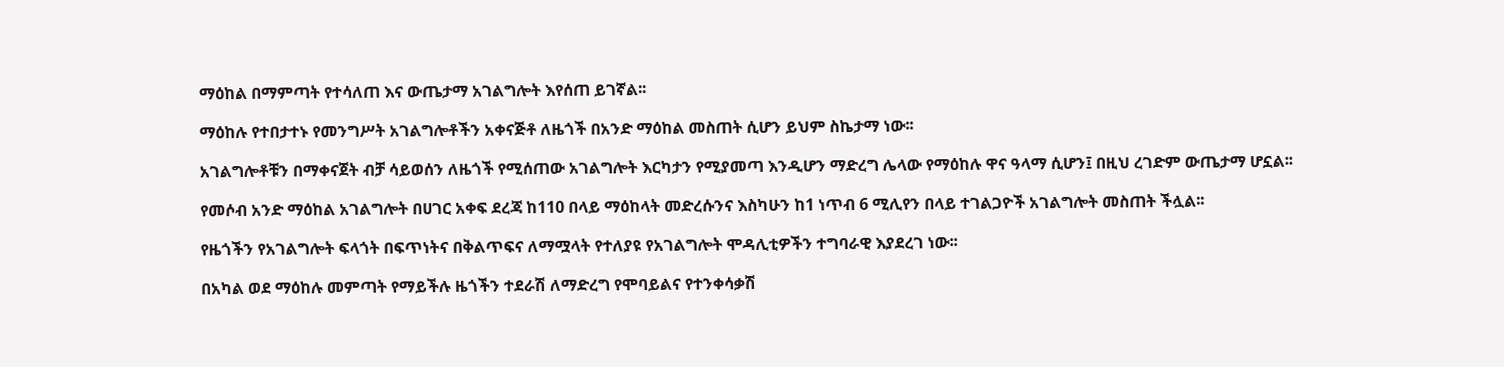ማዕከል በማምጣት የተሳለጠ እና ውጤታማ አገልግሎት እየሰጠ ይገኛል፡፡

ማዕከሉ የተበታተኑ የመንግሥት አገልግሎቶችን አቀናጅቶ ለዜጎች በአንድ ማዕከል መስጠት ሲሆን ይህም ስኬታማ ነው፡፡

አገልግሎቶቹን በማቀናጀት ብቻ ሳይወሰን ለዜጎች የሚሰጠው አገልግሎት እርካታን የሚያመጣ እንዲሆን ማድረግ ሌላው የማዕከሉ ዋና ዓላማ ሲሆን፤ በዚህ ረገድም ውጤታማ ሆኗል፡፡

የመሶብ አንድ ማዕከል አገልግሎት በሀገር አቀፍ ደረጃ ከ110 በላይ ማዕከላት መድረሱንና እስካሁን ከ1 ነጥብ 6 ሚሊየን በላይ ተገልጋዮች አገልግሎት መስጠት ችሏል፡፡

የዜጎችን የአገልግሎት ፍላጎት በፍጥነትና በቅልጥፍና ለማሟላት የተለያዩ የአገልግሎት ሞዳሊቲዎችን ተግባራዊ እያደረገ ነው፡፡

በአካል ወደ ማዕከሉ መምጣት የማይችሉ ዜጎችን ተደራሽ ለማድረግ የሞባይልና የተንቀሳቃሽ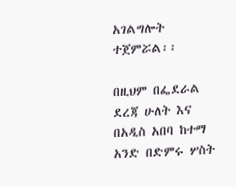አገልግሎት ተጀምሯል፡፡

በዚህም በፌደራል ደረጃ ሁለት እና በአዲስ አበባ ከተማ አንድ በድምሩ ሦስት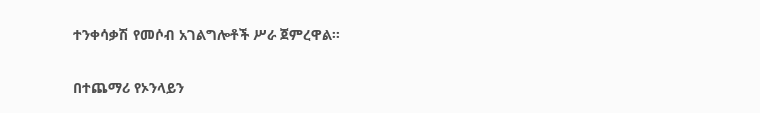ተንቀሳቃሽ የመሶብ አገልግሎቶች ሥራ ጀምረዋል፡፡

በተጨማሪ የኦንላይን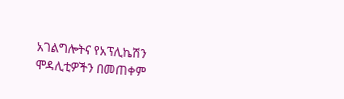አገልግሎትና የአፕሊኬሽን ሞዳሊቲዎችን በመጠቀም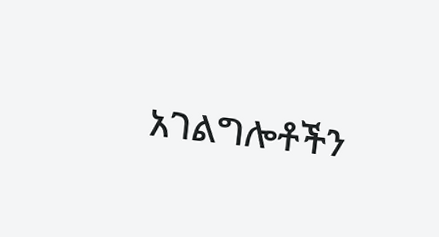አገልግሎቶችን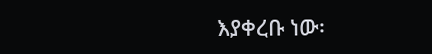እያቀረቡ ነው፡